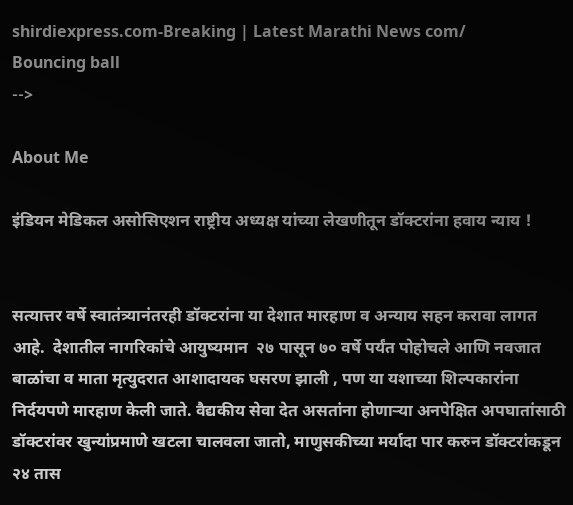shirdiexpress.com-Breaking | Latest Marathi News com/
Bouncing ball
-->

About Me

इंडियन मेडिकल असोसिएशन राष्ट्रीय अध्यक्ष यांच्या लेखणीतून डॉक्टरांना हवाय न्याय !


सत्यात्तर वर्षे स्वातंत्र्यानंतरही डॉक्टरांना या देशात मारहाण व अन्याय सहन करावा लागत आहे.  देशातील नागरिकांचे आयुष्यमान  २७ पासून ७० वर्षे पर्यंत पोहोचले आणि नवजात बाळांचा व माता मृत्युदरात आशादायक घसरण झाली , पण या यशाच्या शिल्पकारांना निर्दयपणे मारहाण केली जाते. वैद्यकीय सेवा देत असतांना होणार्‍या अनपेक्षित अपघातांसाठी डॉक्टरांवर खुन्यांप्रमाणे खटला चालवला जातो, माणुसकीच्या मर्यादा पार करुन डॉक्टरांकडून २४ तास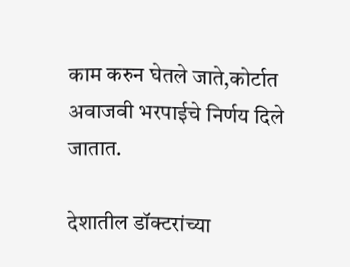काम करुन घेतले जाते,कोर्टात अवाजवी भरपाईचे निर्णय दिले जातात.

देशातील डॉक्टरांच्या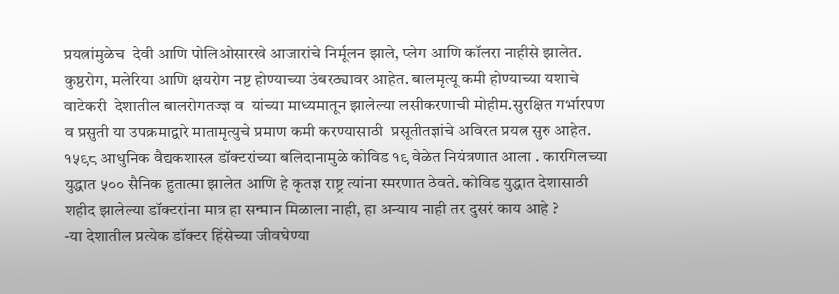प्रयत्नांमुळेच  देवी आणि पोलिओसारखे आजारांचे निर्मूलन झाले, प्लेग आणि कॉलरा नाहीसे झालेत. कुष्ठरोग, मलेरिया आणि क्षयरोग नष्ट होण्याच्या उंबरठ्यावर आहेत. बालमृत्यू कमी होण्याच्या यशाचे वाटेकरी  देशातील बालरोगतज्ज्ञ व  यांच्या माध्यमातून झालेल्या लसीकरणाची मोहीम.सुरक्षित गर्भारपण व प्रसुती या उपक्रमाद्वारे मातामृत्युचे प्रमाण कमी करण्यासाठी  प्रसूतीतज्ञांचे अविरत प्रयत्न सुरु आहेत. १५९८ आधुनिक वैद्यकशास्त्र डॉक्टरांच्या बलिदानामुळे कोविड १९ वेळेत नियंत्रणात आला . कारगिलच्या युद्धात ५०० सैनिक हुतात्मा झालेत आणि हे कृतज्ञ राष्ट्र त्यांना स्मरणात ठेवते. कोविड युद्धात देशासाठी शहीद झालेल्या डॉक्टरांना मात्र हा सन्मान मिळाला नाही, हा अन्याय नाही तर दुसरं काय आहे ?
-या देशातील प्रत्येक डॉक्टर हिंसेच्या जीवघेण्या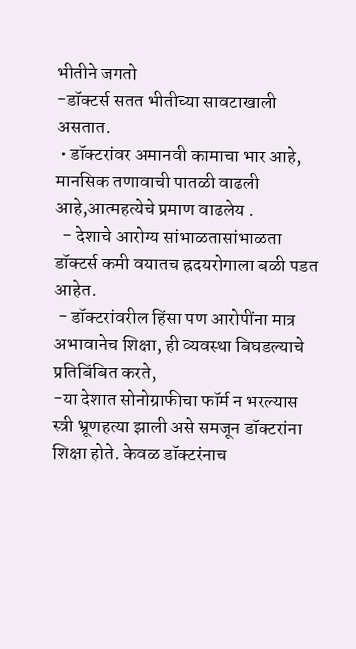भीतीने जगतो
-डॉक्टर्स सतत भीतीच्या सावटाखाली असतात.
 • डॉक्टरांवर अमानवी कामाचा भार आहे, मानसिक तणावाची पातळी वाढली आहे,आत्महत्येचे प्रमाण वाढलेय .
  - देशाचे आरोग्य सांभाळतासांभाळता डॉक्टर्स कमी वयातच ह्रदयरोगाला बळी पडत आहेत.
 - डॉक्टरांवरील हिंसा पण आरोपींना मात्र अभावानेच शिक्षा, ही व्यवस्था बिघडल्याचे प्रतिबिंबित करते,
-या देशात सोनोग्राफीचा फॉर्म न भरल्यास स्त्री भ्रूणहत्या झाली असे समजून डॉक्टरांना शिक्षा होते. केवळ डॉक्टरंनाच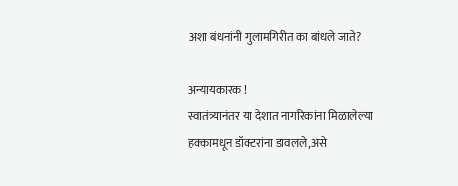अशा बंधनांनी गुलामगिरीत का बांधले जाते?

अन्यायकारक !
स्वातंत्र्यानंतर या देशात नागरिकांना मिळालेल्या हक्कामधून डॉक्टरांना डावलले,असे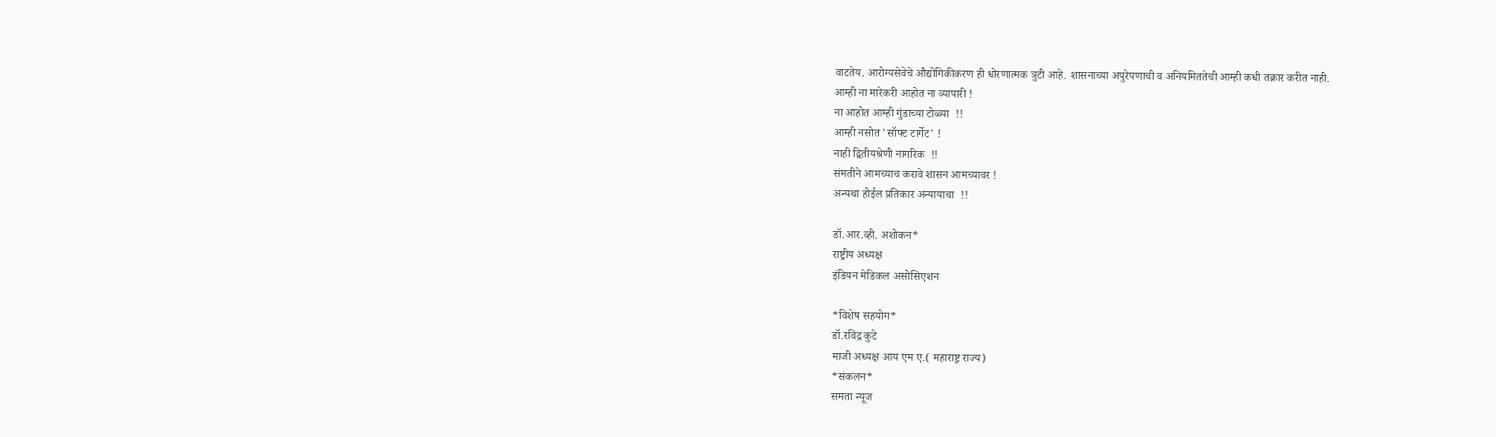वाटतेय. आरोग्यसेवेचे औद्योगिकीकरण ही धोरणात्मक त्रुटी आहे. शासनाच्या अपुरेपणाची व अनियमिततेची आम्ही कधी तक्रार करीत नाही.
आम्ही ना मारेकरी आहोत ना व्यापारी !
ना आहोत आम्ही गुंडाच्या टोळ्या  !!
आम्ही नसोत 'सॉफ्ट टार्गेट' !
नाही द्वितीयश्रेणी नागरिक  !!
संमतीने आमच्याच करावे शासन आमच्यावर !
अन्यथा होईल प्रतिकार अन्यायाचा  !!

डॉ.आर.व्ही. अशोकन*
राष्ट्रीय अध्यक्ष
इंडियन मेडिकल असोसिएशन

*विशेष सहयोग*
डॉ.रविंद्र कुटे
माजी अध्यक्ष आय एम ए.( महाराष्ट्र राज्य)
*संकलन*
समता न्यूज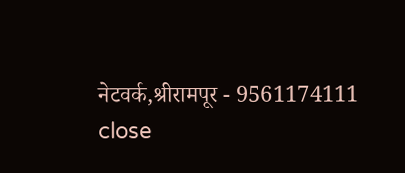नेटवर्क,श्रीरामपूर - 9561174111
close